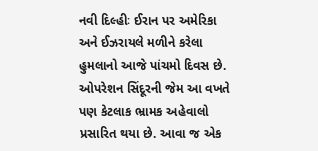નવી દિલ્હીઃ ઈરાન પર અમેરિકા અને ઈઝરાયલે મળીને કરેલા હુમલાનો આજે પાંચમો દિવસ છે. ઓપરેશન સિંદૂરની જેમ આ વખતે પણ કેટલાક ભ્રામક અહેવાલો પ્રસારિત થયા છે. આવા જ એક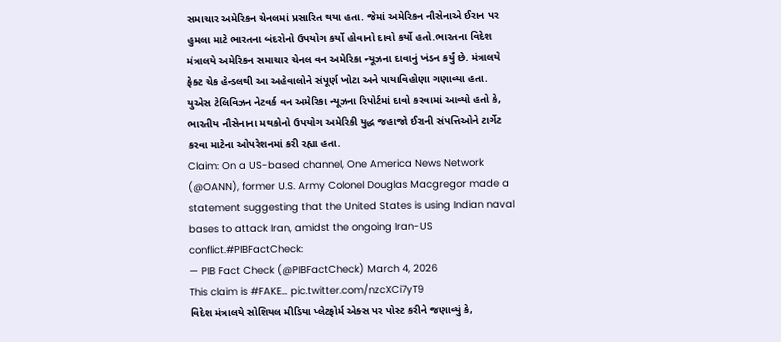સમાચાર અમેરિકન ચેનલમાં પ્રસારિત થયા હતા. જેમાં અમેરિકન નૌસેનાએ ઈરાન પર હુમલા માટે ભારતના બંદરોનો ઉપયોગ કર્યો હોવાનો દાવો કર્યો હતો.ભારતના વિદેશ મંત્રાલયે અમેરિકન સમાચાર ચેનલ વન અમેરિકા ન્યૂઝના દાવાનું ખંડન કર્યું છે. મંત્રાલયે ફેક્ટ ચેક હેન્ડલથી આ અહેવાલોને સંપૂર્ણ ખોટા અને પાયાવિહોણા ગણાવ્યા હતા.
યુએસ ટેલિવિઝન નેટવર્ક વન અમેરિકા ન્યૂઝના રિપોર્ટમાં દાવો કરવામાં આવ્યો હતો કે, ભારતીય નૌસેનાના મથકોનો ઉપયોગ અમેરિકી યુદ્ધ જહાજો ઈરાની સંપત્તિઓને ટાર્ગેટ કરવા માટેના ઓપરેશનમાં કરી રહ્યા હતા.
Claim: On a US-based channel, One America News Network (@OANN), former U.S. Army Colonel Douglas Macgregor made a statement suggesting that the United States is using Indian naval bases to attack Iran, amidst the ongoing Iran-US conflict.#PIBFactCheck:
— PIB Fact Check (@PIBFactCheck) March 4, 2026
This claim is #FAKE… pic.twitter.com/nzcXCi7yT9
વિદેશ મંત્રાલયે સોશિયલ મીડિયા પ્લેટફોર્મ એક્સ પર પોસ્ટ કરીને જણાવ્યું કે,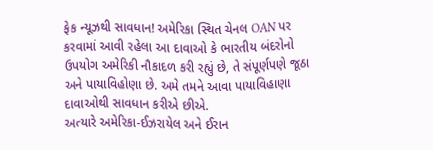ફેક ન્યૂઝથી સાવધાન! અમેરિકા સ્થિત ચેનલ OAN પર કરવામાં આવી રહેલા આ દાવાઓ કે ભારતીય બંદરોનો ઉપયોગ અમેરિકી નૌકાદળ કરી રહ્યું છે, તે સંપૂર્ણપણે જૂઠા અને પાયાવિહોણા છે. અમે તમને આવા પાયાવિહાણા દાવાઓથી સાવધાન કરીએ છીએ.
અત્યારે અમેરિકા-ઈઝરાયેલ અને ઈરાન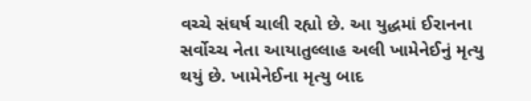વચ્ચે સંઘર્ષ ચાલી રહ્યો છે. આ યુદ્ધમાં ઈરાનના સર્વોચ્ચ નેતા આયાતુલ્લાહ અલી ખામેનેઈનું મૃત્યુ થયું છે. ખામેનેઈના મૃત્યુ બાદ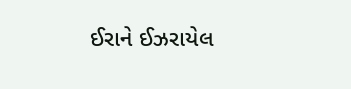ઈરાને ઈઝરાયેલ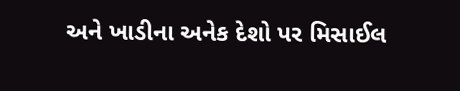અને ખાડીના અનેક દેશો પર મિસાઈલ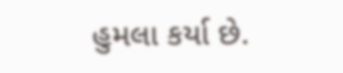હુમલા કર્યા છે.